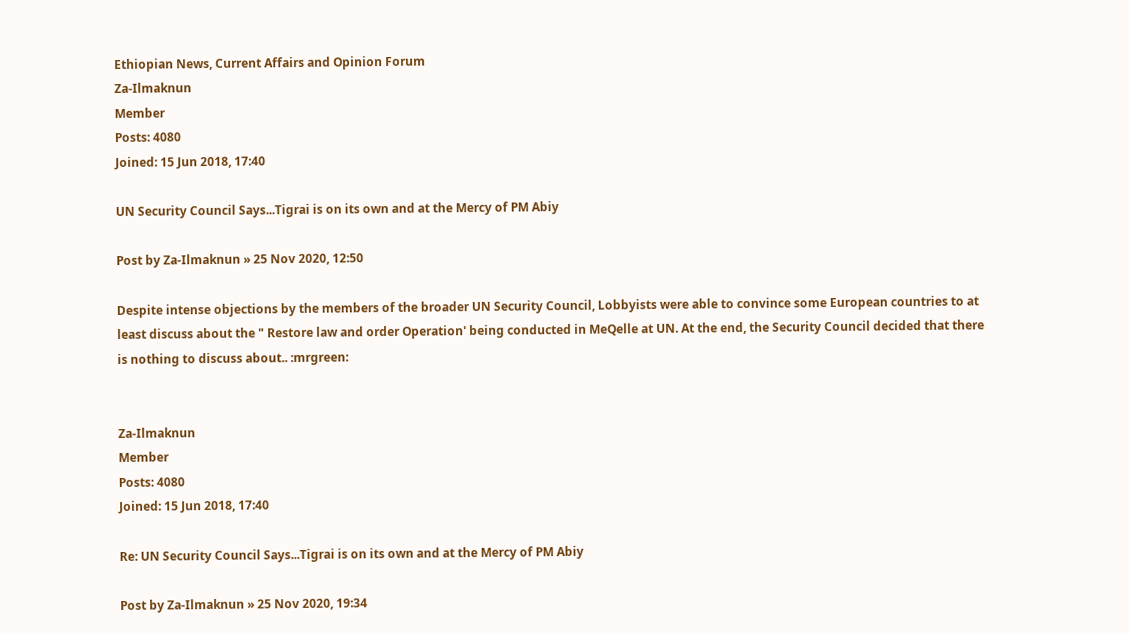Ethiopian News, Current Affairs and Opinion Forum
Za-Ilmaknun
Member
Posts: 4080
Joined: 15 Jun 2018, 17:40

UN Security Council Says...Tigrai is on its own and at the Mercy of PM Abiy

Post by Za-Ilmaknun » 25 Nov 2020, 12:50

Despite intense objections by the members of the broader UN Security Council, Lobbyists were able to convince some European countries to at least discuss about the " Restore law and order Operation' being conducted in MeQelle at UN. At the end, the Security Council decided that there is nothing to discuss about.. :mrgreen:


Za-Ilmaknun
Member
Posts: 4080
Joined: 15 Jun 2018, 17:40

Re: UN Security Council Says...Tigrai is on its own and at the Mercy of PM Abiy

Post by Za-Ilmaknun » 25 Nov 2020, 19:34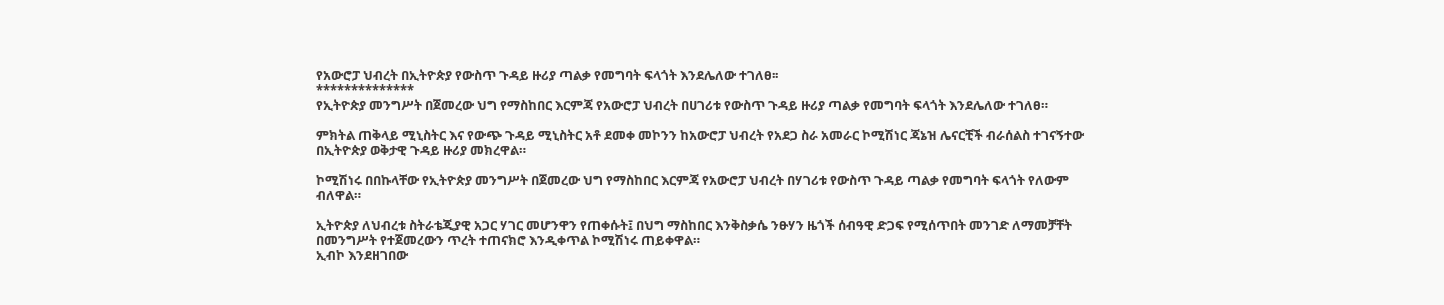የአውሮፓ ህብረት በኢትዮጵያ የውስጥ ጉዳይ ዙሪያ ጣልቃ የመግባት ፍላጎት እንደሌለው ተገለፀ፡፡
**************
የኢትዮጵያ መንግሥት በጀመረው ህግ የማስከበር እርምጃ የአውሮፓ ህብረት በሀገሪቱ የውስጥ ጉዳይ ዙሪያ ጣልቃ የመግባት ፍላጎት እንደሌለው ተገለፀ።

ምክትል ጠቅላይ ሚኒስትር እና የውጭ ጉዳይ ሚኒስትር አቶ ደመቀ መኮንን ከአውሮፓ ህብረት የአደጋ ስራ አመራር ኮሚሽነር ጃኔዝ ሌናርቺች ብራሰልስ ተገናኝተው በኢትዮጵያ ወቅታዊ ጉዳይ ዙሪያ መክረዋል።

ኮሚሽነሩ በበኩላቸው የኢትዮጵያ መንግሥት በጀመረው ህግ የማስከበር እርምጃ የአውሮፓ ህብረት በሃገሪቱ የውስጥ ጉዳይ ጣልቃ የመግባት ፍላጎት የለውም ብለዋል።

ኢትዮጵያ ለህብረቱ ስትራቴጂያዊ አጋር ሃገር መሆንዋን የጠቀሱት፤ በህግ ማስከበር እንቅስቃሴ ንፁሃን ዜጎች ሰብዓዊ ድጋፍ የሚሰጥበት መንገድ ለማመቻቸት በመንግሥት የተጀመረውን ጥረት ተጠናክሮ እንዲቀጥል ኮሚሽነሩ ጠይቀዋል።
ኢብኮ እንደዘገበው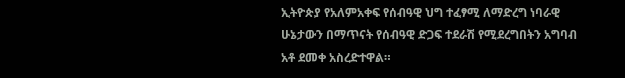ኢትዮጵያ የአለምአቀፍ የሰብዓዊ ህግ ተፈፃሚ ለማድረግ ነባራዊ ሁኔታውን በማጥናት የሰብዓዊ ድጋፍ ተደራሽ የሚደረግበትን አግባብ አቶ ደመቀ አስረድተዋል።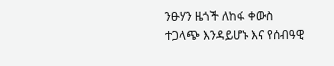ንፁሃን ዜጎች ለከፋ ቀውስ ተጋላጭ እንዳይሆኑ እና የሰብዓዊ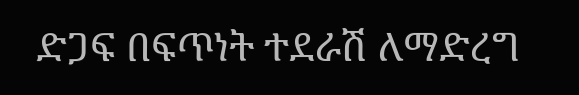ድጋፍ በፍጥነት ተደራሽ ለማድረግ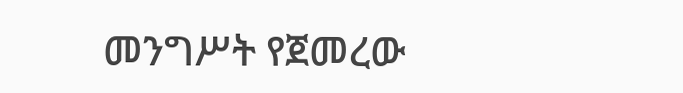መንግሥት የጀመረው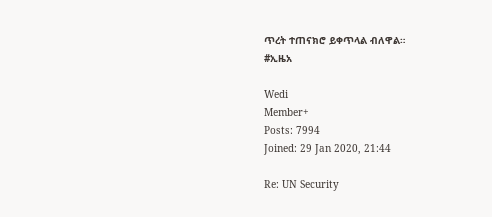ጥረት ተጠናክሮ ይቀጥላል ብለዋል።
#ኢዜአ

Wedi
Member+
Posts: 7994
Joined: 29 Jan 2020, 21:44

Re: UN Security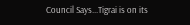Council Says...Tigrai is on its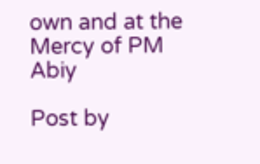own and at the Mercy of PM Abiy

Post by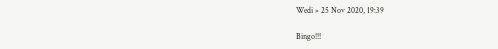Wedi » 25 Nov 2020, 19:39

Bingo!!!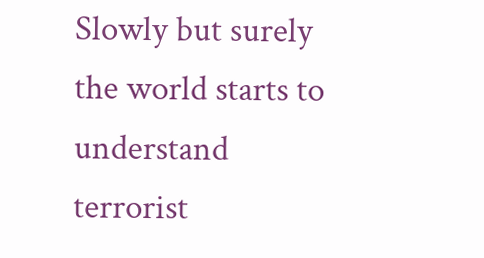Slowly but surely the world starts to understand terrorist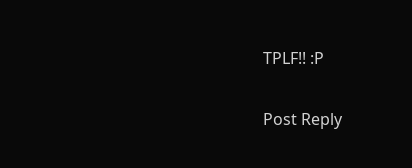TPLF!! :P

Post Reply